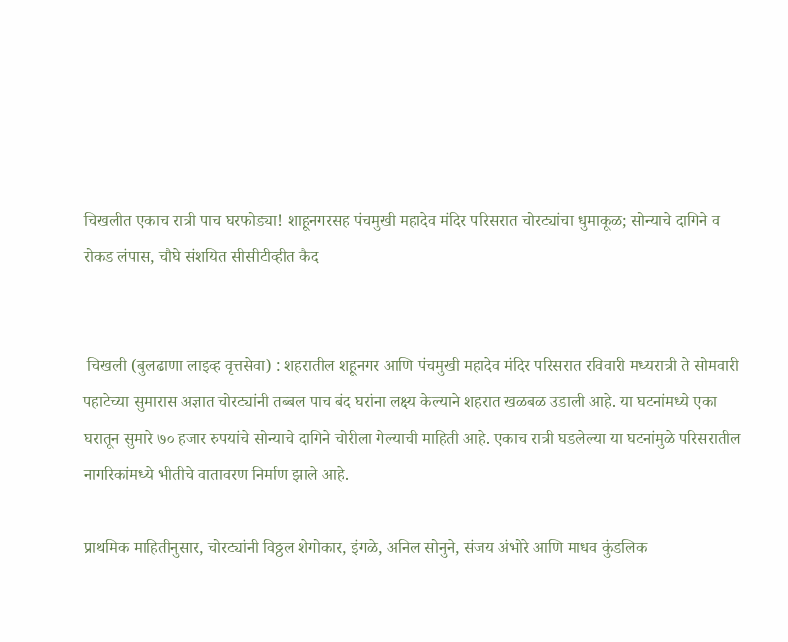चिखलीत एकाच रात्री पाच घरफोड्या! शाहूनगरसह पंचमुखी महादेव मंदिर परिसरात चोरट्यांचा धुमाकूळ; सोन्याचे दागिने व रोकड लंपास, चौघे संशयित सीसीटीव्हीत कैद


 चिखली (बुलढाणा लाइव्ह वृत्तसेवा) : शहरातील शहूनगर आणि पंचमुखी महादेव मंदिर परिसरात रविवारी मध्यरात्री ते सोमवारी पहाटेच्या सुमारास अज्ञात चोरट्यांनी तब्बल पाच बंद घरांना लक्ष्य केल्याने शहरात खळबळ उडाली आहे. या घटनांमध्ये एका घरातून सुमारे ७० हजार रुपयांचे सोन्याचे दागिने चोरीला गेल्याची माहिती आहे. एकाच रात्री घडलेल्या या घटनांमुळे परिसरातील नागरिकांमध्ये भीतीचे वातावरण निर्माण झाले आहे.

प्राथमिक माहितीनुसार, चोरट्यांनी विठ्ठल शेगोकार, इंगळे, अनिल सोनुने, संजय अंभोरे आणि माधव कुंडलिक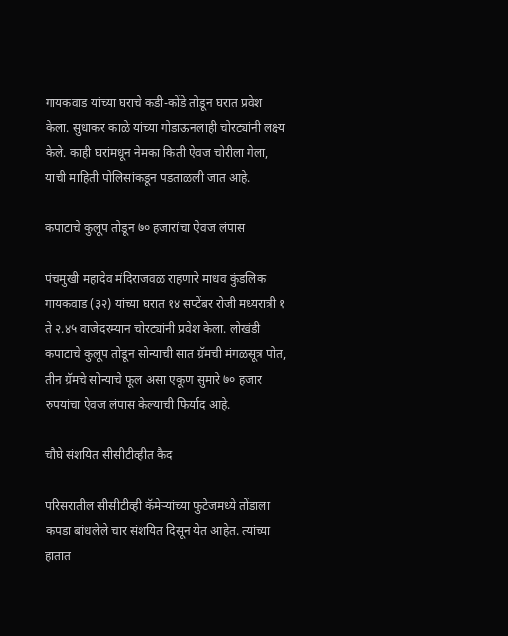गायकवाड यांच्या घराचे कडी-कोंडे तोडून घरात प्रवेश केला. सुधाकर काळे यांच्या गोडाऊनलाही चोरट्यांनी लक्ष्य केले. काही घरांमधून नेमका किती ऐवज चोरीला गेला, याची माहिती पोलिसांकडून पडताळली जात आहे.

कपाटाचे कुलूप तोडून ७० हजारांचा ऐवज लंपास

पंचमुखी महादेव मंदिराजवळ राहणारे माधव कुंडलिक गायकवाड (३२) यांच्या घरात १४ सप्टेंबर रोजी मध्यरात्री १ ते २.४५ वाजेदरम्यान चोरट्यांनी प्रवेश केला. लोखंडी कपाटाचे कुलूप तोडून सोन्याची सात ग्रॅमची मंगळसूत्र पोत, तीन ग्रॅमचे सोन्याचे फूल असा एकूण सुमारे ७० हजार रुपयांचा ऐवज लंपास केल्याची फिर्याद आहे.

चौघे संशयित सीसीटीव्हीत कैद

परिसरातील सीसीटीव्ही कॅमेऱ्यांच्या फुटेजमध्ये तोंडाला कपडा बांधलेले चार संशयित दिसून येत आहेत. त्यांच्या हातात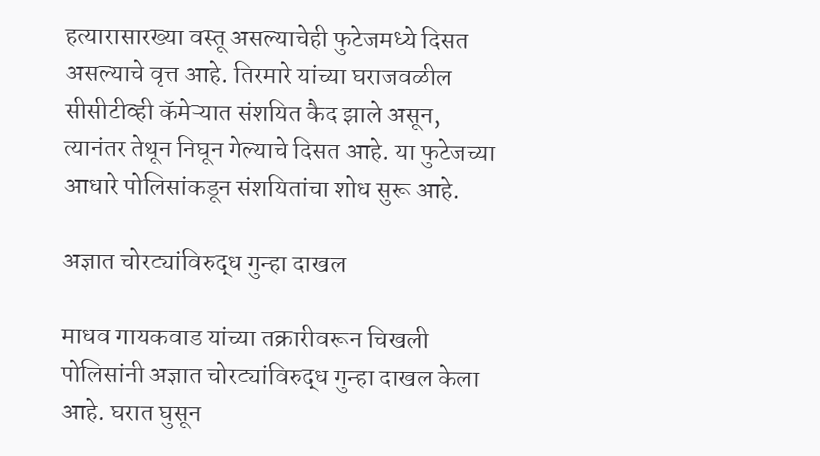हत्यारासारख्या वस्तू असल्याचेही फुटेजमध्ये दिसत असल्याचे वृत्त आहे. तिरमारे यांच्या घराजवळील सीसीटीव्ही कॅमेऱ्यात संशयित कैद झाले असून, त्यानंतर तेथून निघून गेल्याचे दिसत आहे. या फुटेजच्या आधारे पोलिसांकडून संशयितांचा शोध सुरू आहे.

अज्ञात चोरट्यांविरुद्ध गुन्हा दाखल

माधव गायकवाड यांच्या तक्रारीवरून चिखली पोलिसांनी अज्ञात चोरट्यांविरुद्ध गुन्हा दाखल केला आहे. घरात घुसून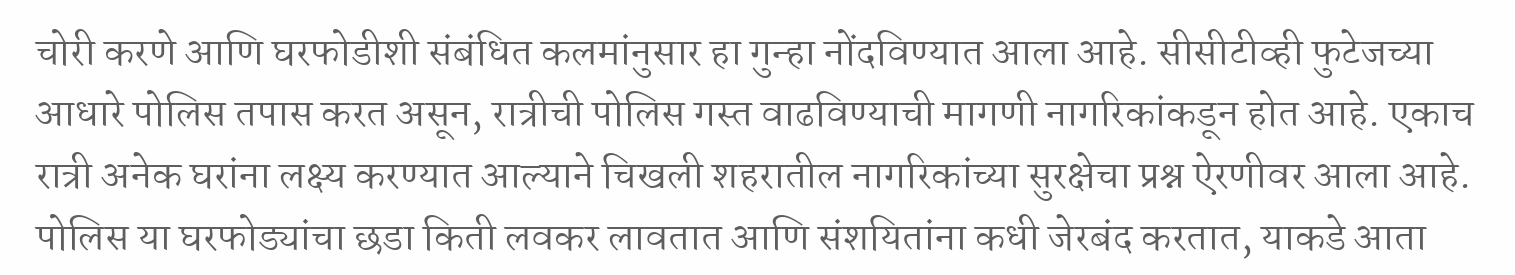चोरी करणे आणि घरफोडीशी संबंधित कलमांनुसार हा गुन्हा नोंदविण्यात आला आहे. सीसीटीव्ही फुटेजच्या आधारे पोलिस तपास करत असून, रात्रीची पोलिस गस्त वाढविण्याची मागणी नागरिकांकडून होत आहे. एकाच रात्री अनेक घरांना लक्ष्य करण्यात आल्याने चिखली शहरातील नागरिकांच्या सुरक्षेचा प्रश्न ऐरणीवर आला आहे. पोलिस या घरफोड्यांचा छडा किती लवकर लावतात आणि संशयितांना कधी जेरबंद करतात, याकडे आता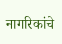नागरिकांचे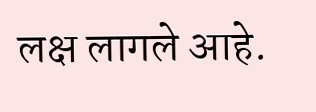लक्ष लागले आहे.